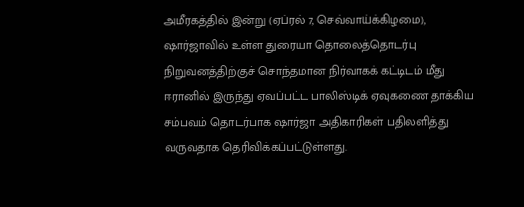அமீரகத்தில் இன்று (ஏப்ரல் 7, செவ்வாய்க்கிழமை), ஷார்ஜாவில் உள்ள துரையா தொலைத்தொடர்பு நிறுவனத்திற்குச் சொந்தமான நிர்வாகக் கட்டிடம் மீது ஈரானில் இருந்து ஏவப்பட்ட பாலிஸ்டிக் ஏவுகணை தாக்கிய சம்பவம் தொடர்பாக ஷார்ஜா அதிகாரிகள் பதிலளித்து வருவதாக தெரிவிக்கப்பட்டுள்ளது.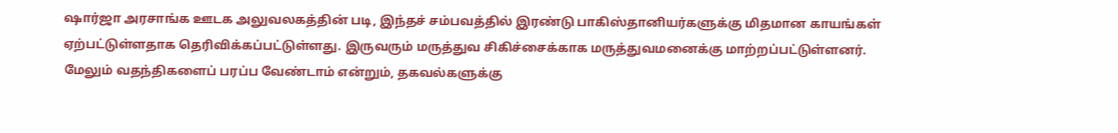ஷார்ஜா அரசாங்க ஊடக அலுவலகத்தின் படி, இந்தச் சம்பவத்தில் இரண்டு பாகிஸ்தானியர்களுக்கு மிதமான காயங்கள் ஏற்பட்டுள்ளதாக தெரிவிக்கப்பட்டுள்ளது. இருவரும் மருத்துவ சிகிச்சைக்காக மருத்துவமனைக்கு மாற்றப்பட்டுள்ளனர்.
மேலும் வதந்திகளைப் பரப்ப வேண்டாம் என்றும், தகவல்களுக்கு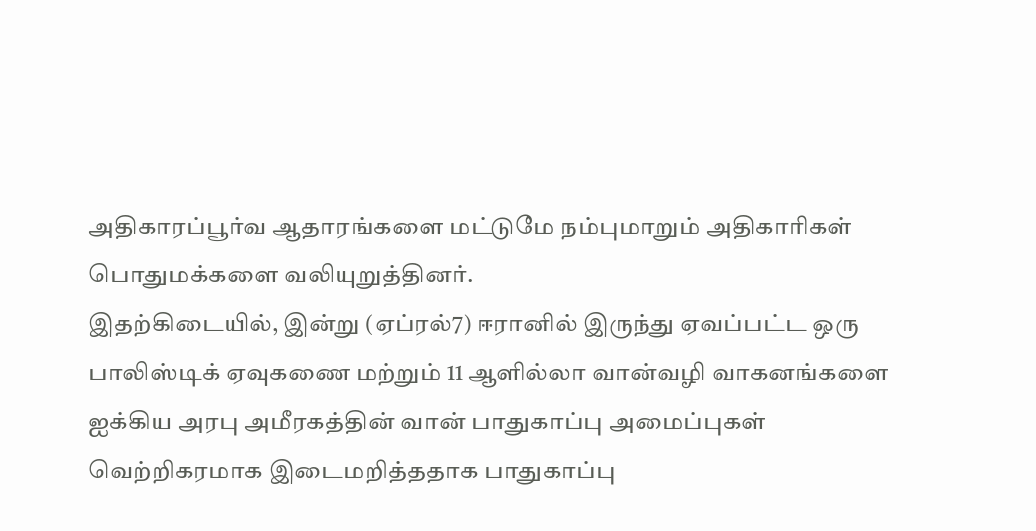அதிகாரப்பூர்வ ஆதாரங்களை மட்டுமே நம்புமாறும் அதிகாரிகள் பொதுமக்களை வலியுறுத்தினர்.
இதற்கிடையில், இன்று (ஏப்ரல்7) ஈரானில் இருந்து ஏவப்பட்ட ஒரு பாலிஸ்டிக் ஏவுகணை மற்றும் 11 ஆளில்லா வான்வழி வாகனங்களை ஐக்கிய அரபு அமீரகத்தின் வான் பாதுகாப்பு அமைப்புகள் வெற்றிகரமாக இடைமறித்ததாக பாதுகாப்பு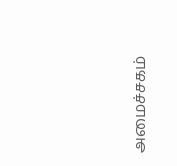அமைச்சகம்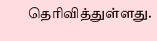தெரிவித்துள்ளது.